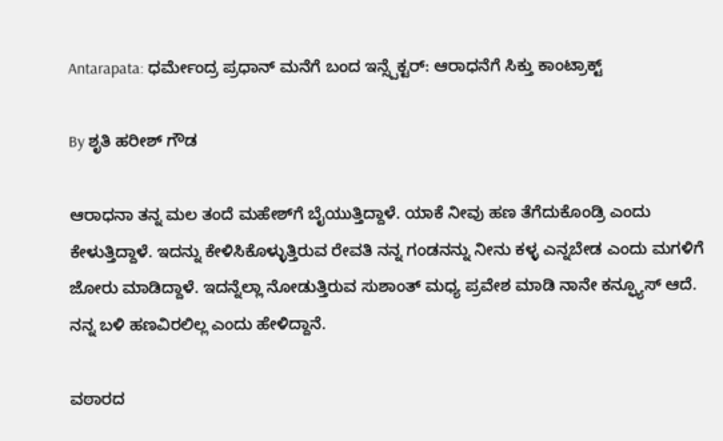Antarapata: ಧರ್ಮೇಂದ್ರ ಪ್ರಧಾನ್ ಮನೆಗೆ ಬಂದ ಇನ್ಸ್ಪೆಕ್ಟರ್: ಆರಾಧನೆಗೆ ಸಿಕ್ತು ಕಾಂಟ್ರಾಕ್ಟ್

By ಶೃತಿ ಹರೀಶ್ ಗೌಡ

ಆರಾಧನಾ ತನ್ನ ಮಲ ತಂದೆ ಮಹೇಶ್‌ಗೆ ಬೈಯುತ್ತಿದ್ದಾಳೆ. ಯಾಕೆ ನೀವು ಹಣ ತೆಗೆದುಕೊಂಡ್ರಿ ಎಂದು ಕೇಳುತ್ತಿದ್ದಾಳೆ. ಇದನ್ನು ಕೇಳಿಸಿಕೊಳ್ಳುತ್ತಿರುವ ರೇವತಿ ನನ್ನ ಗಂಡನನ್ನು ನೀನು ಕಳ್ಳ ಎನ್ನಬೇಡ ಎಂದು ಮಗಳಿಗೆ ಜೋರು ಮಾಡಿದ್ದಾಳೆ. ಇದನ್ನೆಲ್ಲಾ ನೋಡುತ್ತಿರುವ ಸುಶಾಂತ್ ಮಧ್ಯ ಪ್ರವೇಶ ಮಾಡಿ ನಾನೇ ಕನ್ಫ್ಯೂಸ್ ಆದೆ. ನನ್ನ ಬಳಿ ಹಣವಿರಲಿಲ್ಲ ಎಂದು ಹೇಳಿದ್ದಾನೆ.

ವಠಾರದ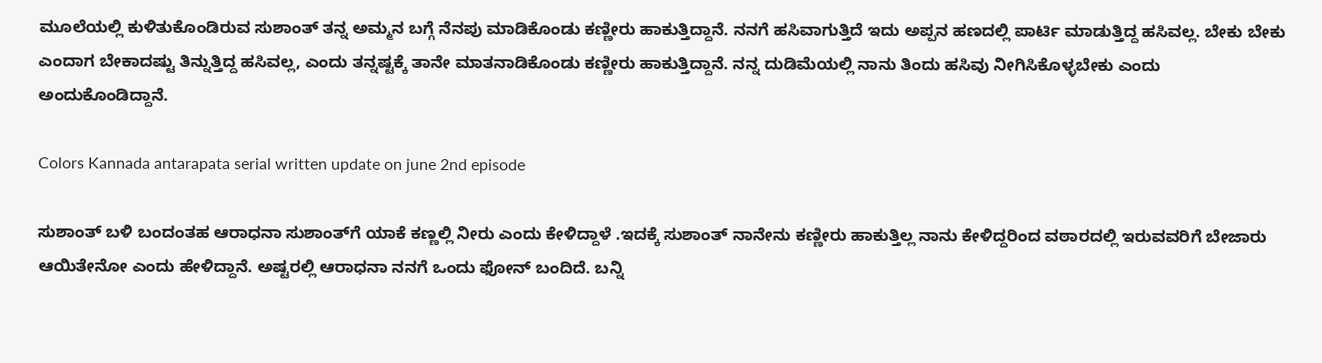ಮೂಲೆಯಲ್ಲಿ ಕುಳಿತುಕೊಂಡಿರುವ ಸುಶಾಂತ್ ತನ್ನ ಅಮ್ಮನ ಬಗ್ಗೆ ನೆನಪು ಮಾಡಿಕೊಂಡು ಕಣ್ಣೀರು ಹಾಕುತ್ತಿದ್ದಾನೆ. ನನಗೆ ಹಸಿವಾಗುತ್ತಿದೆ ಇದು ಅಪ್ಪನ ಹಣದಲ್ಲಿ ಪಾರ್ಟಿ ಮಾಡುತ್ತಿದ್ದ ಹಸಿವಲ್ಲ. ಬೇಕು ಬೇಕು ಎಂದಾಗ ಬೇಕಾದಷ್ಟು ತಿನ್ನುತ್ತಿದ್ದ ಹಸಿವಲ್ಲ, ಎಂದು ತನ್ನಷ್ಟಕ್ಕೆ ತಾನೇ ಮಾತನಾಡಿಕೊಂಡು ಕಣ್ಣೀರು ಹಾಕುತ್ತಿದ್ದಾನೆ. ನನ್ನ ದುಡಿಮೆಯಲ್ಲಿ ನಾನು ತಿಂದು ಹಸಿವು ನೀಗಿಸಿಕೊಳ್ಳಬೇಕು ಎಂದು ಅಂದುಕೊಂಡಿದ್ದಾನೆ.

Colors Kannada antarapata serial written update on june 2nd episode

ಸುಶಾಂತ್ ಬಳಿ ಬಂದಂತಹ ಆರಾಧನಾ ಸುಶಾಂತ್‌ಗೆ ಯಾಕೆ ಕಣ್ಣಲ್ಲಿ ನೀರು ಎಂದು ಕೇಳಿದ್ದಾಳೆ .ಇದಕ್ಕೆ ಸುಶಾಂತ್ ನಾನೇನು ಕಣ್ಣೀರು ಹಾಕುತ್ತಿಲ್ಲ ನಾನು ಕೇಳಿದ್ದರಿಂದ ವಠಾರದಲ್ಲಿ ಇರುವವರಿಗೆ ಬೇಜಾರು ಆಯಿತೇನೋ ಎಂದು ಹೇಳಿದ್ದಾನೆ. ಅಷ್ಟರಲ್ಲಿ ಆರಾಧನಾ ನನಗೆ ಒಂದು ಫೋನ್ ಬಂದಿದೆ. ಬನ್ನಿ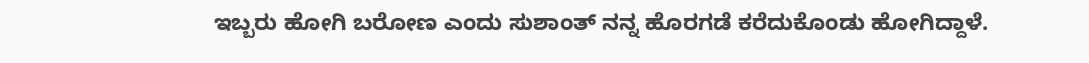ಇಬ್ಬರು ಹೋಗಿ ಬರೋಣ ಎಂದು ಸುಶಾಂತ್ ನನ್ನ ಹೊರಗಡೆ ಕರೆದುಕೊಂಡು ಹೋಗಿದ್ದಾಳೆ.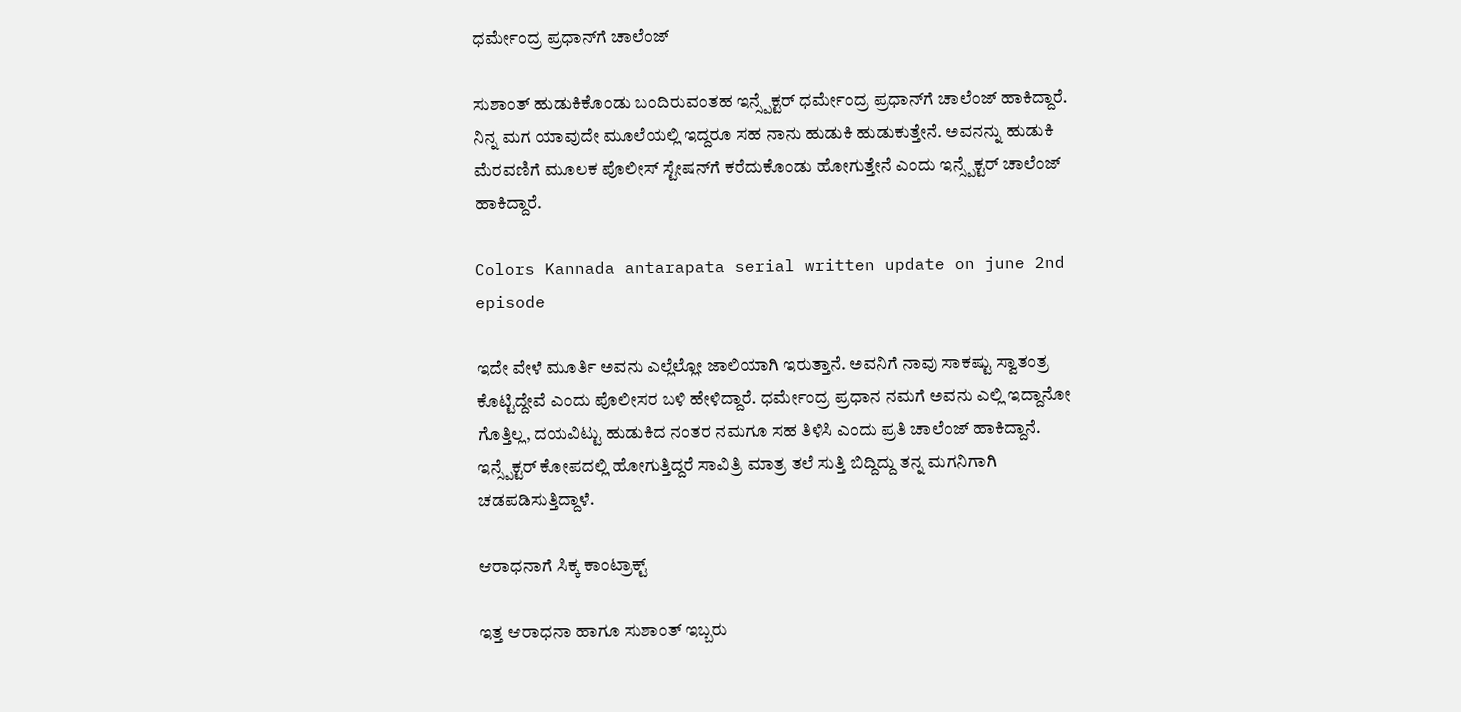ಧರ್ಮೇಂದ್ರ ಪ್ರಧಾನ್‌ಗೆ ಚಾಲೆಂಜ್

ಸುಶಾಂತ್ ಹುಡುಕಿಕೊಂಡು ಬಂದಿರುವಂತಹ ಇನ್ಸ್ಪೆಕ್ಟರ್ ಧರ್ಮೇಂದ್ರ ಪ್ರಧಾನ್‌ಗೆ ಚಾಲೆಂಜ್ ಹಾಕಿದ್ದಾರೆ. ನಿನ್ನ ಮಗ ಯಾವುದೇ ಮೂಲೆಯಲ್ಲಿ ಇದ್ದರೂ ಸಹ ನಾನು ಹುಡುಕಿ ಹುಡುಕುತ್ತೇನೆ. ಅವನನ್ನು ಹುಡುಕಿ ಮೆರವಣಿಗೆ ಮೂಲಕ ಪೊಲೀಸ್ ಸ್ಟೇಷನ್‌ಗೆ ಕರೆದುಕೊಂಡು ಹೋಗುತ್ತೇನೆ ಎಂದು ಇನ್ಸ್ಪೆಕ್ಟರ್ ಚಾಲೆಂಜ್ ಹಾಕಿದ್ದಾರೆ.

Colors Kannada antarapata serial written update on june 2nd episode

ಇದೇ ವೇಳೆ ಮೂರ್ತಿ ಅವನು ಎಲ್ಲೆಲ್ಲೋ ಜಾಲಿಯಾಗಿ ಇರುತ್ತಾನೆ. ಅವನಿಗೆ ನಾವು ಸಾಕಷ್ಟು ಸ್ವಾತಂತ್ರ ಕೊಟ್ಟಿದ್ದೇವೆ ಎಂದು ಪೊಲೀಸರ ಬಳಿ ಹೇಳಿದ್ದಾರೆ. ಧರ್ಮೇಂದ್ರ ಪ್ರಧಾನ ನಮಗೆ ಅವನು ಎಲ್ಲಿ ಇದ್ದಾನೋ ಗೊತ್ತಿಲ್ಲ, ದಯವಿಟ್ಟು ಹುಡುಕಿದ ನಂತರ ನಮಗೂ ಸಹ ತಿಳಿಸಿ ಎಂದು ಪ್ರತಿ ಚಾಲೆಂಜ್ ಹಾಕಿದ್ದಾನೆ. ಇನ್ಸ್ಪೆಕ್ಟರ್ ಕೋಪದಲ್ಲಿ ಹೋಗುತ್ತಿದ್ದರೆ ಸಾವಿತ್ರಿ ಮಾತ್ರ ತಲೆ ಸುತ್ತಿ ಬಿದ್ದಿದ್ದು ತನ್ನ ಮಗನಿಗಾಗಿ ಚಡಪಡಿಸುತ್ತಿದ್ದಾಳೆ.

ಆರಾಧನಾಗೆ ಸಿಕ್ಕ ಕಾಂಟ್ರಾಕ್ಟ್

ಇತ್ತ ಆರಾಧನಾ ಹಾಗೂ ಸುಶಾಂತ್ ಇಬ್ಬರು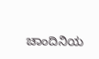ಚಾಂದಿನಿಯ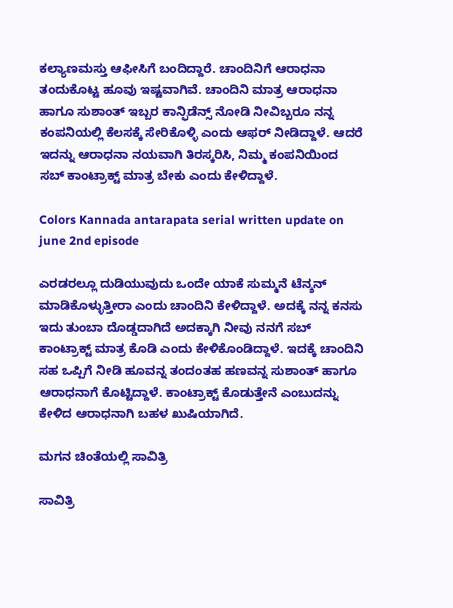ಕಲ್ಯಾಣಮಸ್ತು ಆಫೀಸಿಗೆ ಬಂದಿದ್ದಾರೆ. ಚಾಂದಿನಿಗೆ ಆರಾಧನಾ ತಂದುಕೊಟ್ಟ ಹೂವು ಇಷ್ಟವಾಗಿವೆ. ಚಾಂದಿನಿ ಮಾತ್ರ ಆರಾಧನಾ ಹಾಗೂ ಸುಶಾಂತ್ ಇಬ್ಬರ ಕಾನ್ಫಿಡೆನ್ಸ್ ನೋಡಿ ನೀವಿಬ್ಬರೂ ನನ್ನ ಕಂಪನಿಯಲ್ಲಿ ಕೆಲಸಕ್ಕೆ ಸೇರಿಕೊಳ್ಳಿ ಎಂದು ಆಫರ್ ನೀಡಿದ್ದಾಳೆ. ಆದರೆ ಇದನ್ನು ಆರಾಧನಾ ನಯವಾಗಿ ತಿರಸ್ಕರಿಸಿ, ನಿಮ್ಮ ಕಂಪನಿಯಿಂದ ಸಬ್ ಕಾಂಟ್ರಾಕ್ಟ್ ಮಾತ್ರ ಬೇಕು ಎಂದು ಕೇಳಿದ್ದಾಳೆ.

Colors Kannada antarapata serial written update on june 2nd episode

ಎರಡರಲ್ಲೂ ದುಡಿಯುವುದು ಒಂದೇ ಯಾಕೆ ಸುಮ್ಮನೆ ಟೆನ್ಶನ್ ಮಾಡಿಕೊಳ್ಳುತ್ತೀರಾ ಎಂದು ಚಾಂದಿನಿ ಕೇಳಿದ್ದಾಳೆ. ಅದಕ್ಕೆ ನನ್ನ ಕನಸು ಇದು ತುಂಬಾ ದೊಡ್ಡದಾಗಿದೆ ಅದಕ್ಕಾಗಿ ನೀವು ನನಗೆ ಸಬ್ ಕಾಂಟ್ರಾಕ್ಟ್ ಮಾತ್ರ ಕೊಡಿ ಎಂದು ಕೇಳಿಕೊಂಡಿದ್ದಾಳೆ. ಇದಕ್ಕೆ ಚಾಂದಿನಿ ಸಹ ಒಪ್ಪಿಗೆ ನೀಡಿ ಹೂವನ್ನ ತಂದಂತಹ ಹಣವನ್ನ ಸುಶಾಂತ್ ಹಾಗೂ ಆರಾಧನಾಗೆ ಕೊಟ್ಟಿದ್ದಾಳೆ. ಕಾಂಟ್ರಾಕ್ಟ್ ಕೊಡುತ್ತೇನೆ ಎಂಬುದನ್ನು ಕೇಳಿದ ಆರಾಧನಾಗಿ ಬಹಳ ಖುಷಿಯಾಗಿದೆ.

ಮಗನ ಚಿಂತೆಯಲ್ಲಿ ಸಾವಿತ್ರಿ

ಸಾವಿತ್ರಿ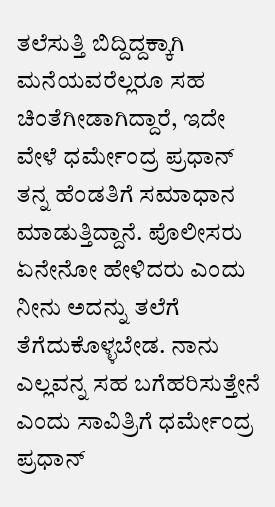ತಲೆಸುತ್ತಿ ಬಿದ್ದಿದ್ದಕ್ಕಾಗಿ ಮನೆಯವರೆಲ್ಲರೂ ಸಹ ಚಿಂತೆಗೀಡಾಗಿದ್ದಾರೆ, ಇದೇ ವೇಳೆ ಧರ್ಮೇಂದ್ರ ಪ್ರಧಾನ್ ತನ್ನ ಹೆಂಡತಿಗೆ ಸಮಾಧಾನ ಮಾಡುತ್ತಿದ್ದಾನೆ. ಪೊಲೀಸರು ಏನೇನೋ ಹೇಳಿದರು ಎಂದು ನೀನು ಅದನ್ನು ತಲೆಗೆ ತೆಗೆದುಕೊಳ್ಳಬೇಡ. ನಾನು ಎಲ್ಲವನ್ನ ಸಹ ಬಗೆಹರಿಸುತ್ತೇನೆ ಎಂದು ಸಾವಿತ್ರಿಗೆ ಧರ್ಮೇಂದ್ರ ಪ್ರಧಾನ್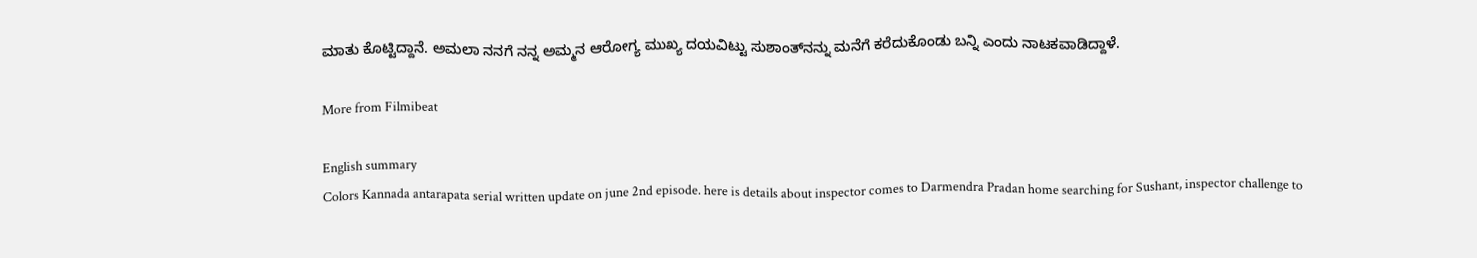ಮಾತು ಕೊಟ್ಟಿದ್ದಾನೆ. ಅಮಲಾ ನನಗೆ ನನ್ನ ಅಮ್ಮನ ಆರೋಗ್ಯ ಮುಖ್ಯ ದಯವಿಟ್ಟು ಸುಶಾಂತ್‌ನನ್ನು ಮನೆಗೆ ಕರೆದುಕೊಂಡು ಬನ್ನಿ ಎಂದು ನಾಟಕವಾಡಿದ್ದಾಳೆ.

More from Filmibeat

English summary
Colors Kannada antarapata serial written update on june 2nd episode. here is details about inspector comes to Darmendra Pradan home searching for Sushant, inspector challenge to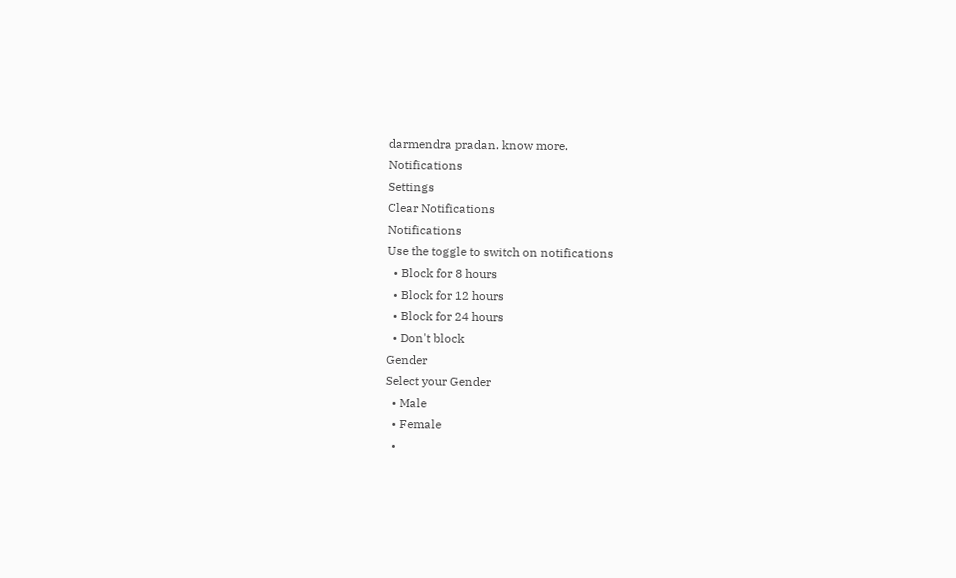darmendra pradan. know more.
Notifications
Settings
Clear Notifications
Notifications
Use the toggle to switch on notifications
  • Block for 8 hours
  • Block for 12 hours
  • Block for 24 hours
  • Don't block
Gender
Select your Gender
  • Male
  • Female
  •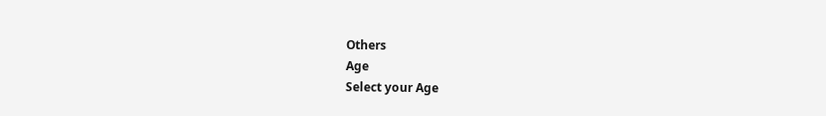Others
Age
Select your Age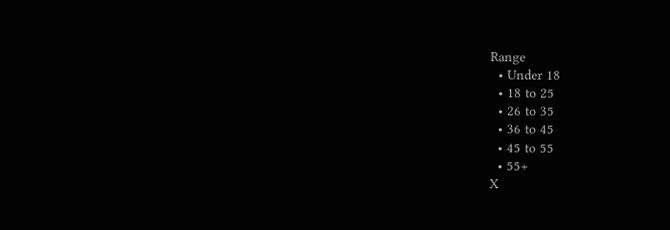Range
  • Under 18
  • 18 to 25
  • 26 to 35
  • 36 to 45
  • 45 to 55
  • 55+
X